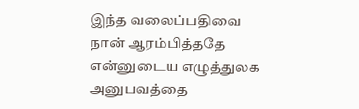இந்த வலைப்பதிவை நான் ஆரம்பித்ததே என்னுடைய எழுத்துலக அனுபவத்தை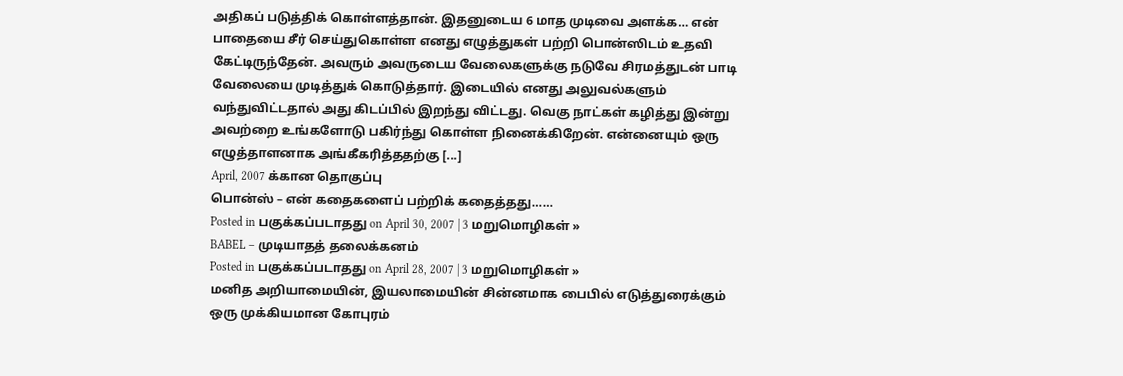அதிகப் படுத்திக் கொள்ளத்தான். இதனுடைய 6 மாத முடிவை அளக்க… என் பாதையை சீர் செய்துகொள்ள எனது எழுத்துகள் பற்றி பொன்ஸிடம் உதவி கேட்டிருந்தேன். அவரும் அவருடைய வேலைகளுக்கு நடுவே சிரமத்துடன் பாடி வேலையை முடித்துக் கொடுத்தார். இடையில் எனது அலுவல்களும் வந்துவிட்டதால் அது கிடப்பில் இறந்து விட்டது. வெகு நாட்கள் கழித்து இன்று அவற்றை உங்களோடு பகிர்ந்து கொள்ள நினைக்கிறேன். என்னையும் ஒரு எழுத்தாளனாக அங்கீகரித்ததற்கு [...]
April, 2007 க்கான தொகுப்பு
பொன்ஸ் – என் கதைகளைப் பற்றிக் கதைத்தது……
Posted in பகுக்கப்படாதது on April 30, 2007 | 3 மறுமொழிகள் »
BABEL – முடியாதத் தலைக்கனம்
Posted in பகுக்கப்படாதது on April 28, 2007 | 3 மறுமொழிகள் »
மனித அறியாமையின், இயலாமையின் சின்னமாக பைபில் எடுத்துரைக்கும் ஒரு முக்கியமான கோபுரம்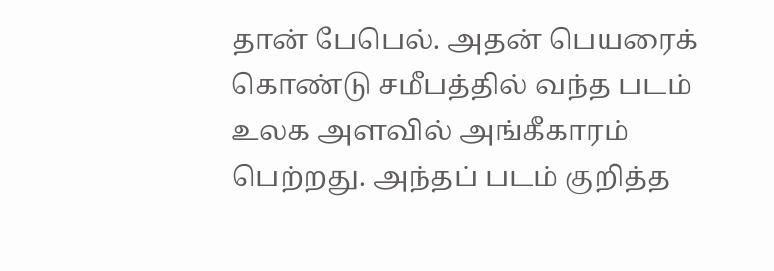தான் பேபெல். அதன் பெயரைக் கொண்டு சமீபத்தில் வந்த படம் உலக அளவில் அங்கீகாரம் பெற்றது. அந்தப் படம் குறித்த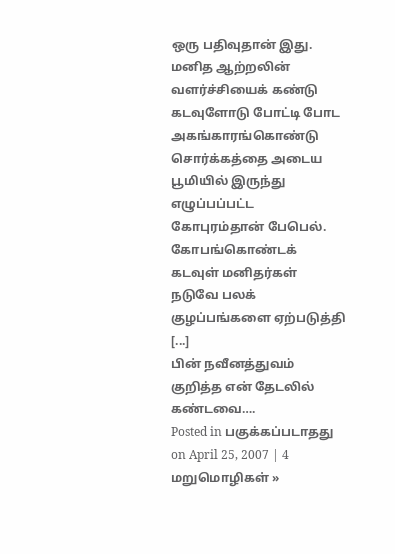ஒரு பதிவுதான் இது.
மனித ஆற்றலின் வளர்ச்சியைக் கண்டு கடவுளோடு போட்டி போட அகங்காரங்கொண்டு சொர்க்கத்தை அடைய பூமியில் இருந்து எழுப்பப்பட்ட கோபுரம்தான் பேபெல். கோபங்கொண்டக் கடவுள் மனிதர்கள் நடுவே பலக் குழப்பங்களை ஏற்படுத்தி [...]
பின் நவீனத்துவம் குறித்த என் தேடலில் கண்டவை….
Posted in பகுக்கப்படாதது on April 25, 2007 | 4 மறுமொழிகள் »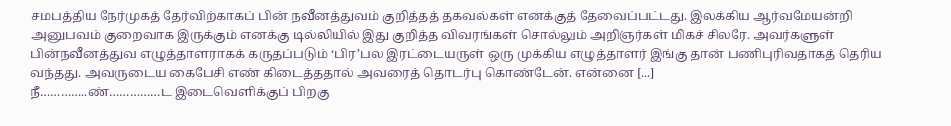சமபத்திய நேர்முகத் தேர்விற்காகப் பின் நவீனத்துவம் குறித்தத் தகவல்கள் எனக்குத் தேவைப்பட்டது. இலக்கிய ஆர்வமேயன்றி அனுபவம் குறைவாக இருக்கும் எனக்கு டில்லியில் இது குறித்த விவரங்கள் சொல்லும் அறிஞர்கள் மிகச் சிலரே. அவர்களுள் பின்நவீனத்துவ எழுத்தாளராகக் கருதப்படும் ‘பிர’பல இரட்டையருள் ஒரு முக்கிய எழுத்தாளர் இங்கு தான் பணிபுரிவதாகத் தெரிய வந்தது. அவருடைய கைபேசி எண் கிடைத்ததால் அவரைத் தொடர்பு கொண்டேன். என்னை [...]
நீ…………..ண்……………ட இடைவெளிக்குப் பிறகு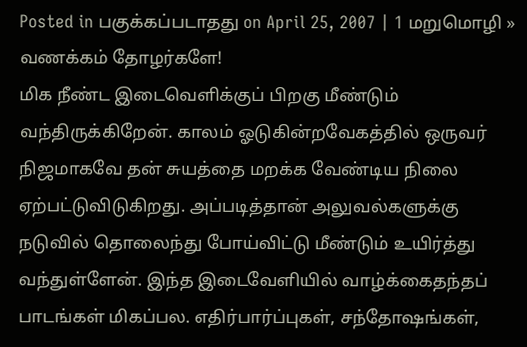Posted in பகுக்கப்படாதது on April 25, 2007 | 1 மறுமொழி »
வணக்கம் தோழர்களே!
மிக நீண்ட இடைவெளிக்குப் பிறகு மீண்டும் வந்திருக்கிறேன். காலம் ஓடுகின்றவேகத்தில் ஒருவர் நிஜமாகவே தன் சுயத்தை மறக்க வேண்டிய நிலை ஏற்பட்டுவிடுகிறது. அப்படித்தான் அலுவல்களுக்கு நடுவில் தொலைந்து போய்விட்டு மீண்டும் உயிர்த்து வந்துள்ளேன். இந்த இடைவேளியில் வாழ்க்கைதந்தப் பாடங்கள் மிகப்பல. எதிர்பார்ப்புகள், சந்தோஷங்கள்,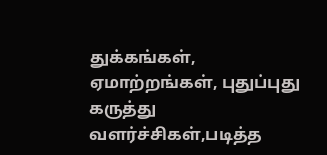துக்கங்கள், ஏமாற்றங்கள், புதுப்புது கருத்து வளர்ச்சிகள்,படித்த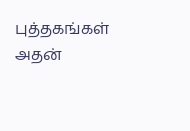புத்தகங்கள் அதன்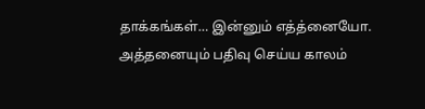தாக்கங்கள்… இன்னும் எத்த்னையோ. அத்தனையும் பதிவு செய்ய காலம்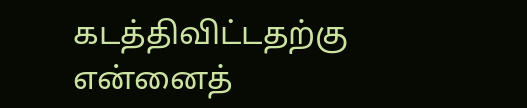கடத்திவிட்டதற்கு என்னைத்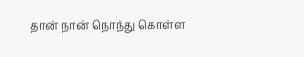தான் நான் நொந்து கொள்ள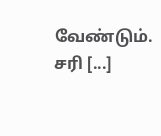வேண்டும்.
சரி [...]